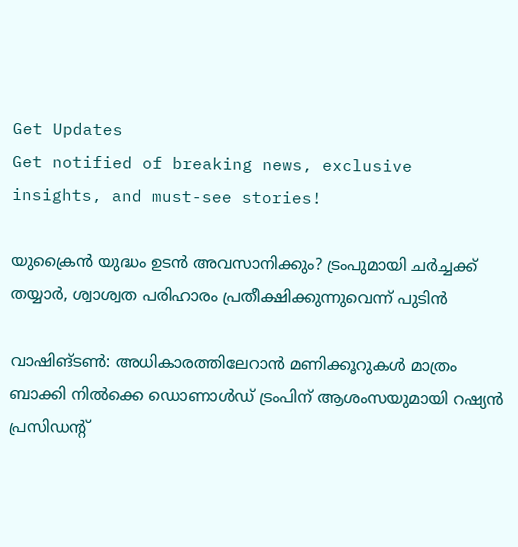Get Updates
Get notified of breaking news, exclusive insights, and must-see stories!

യുക്രൈൻ യുദ്ധം ഉടൻ അവസാനിക്കും? ട്രംപുമായി ചർച്ചക്ക് തയ്യാർ, ശ്വാശ്വത പരിഹാരം പ്രതീക്ഷിക്കുന്നുവെന്ന് പുടിൻ

വാഷിങ്ടൺ: അധികാരത്തിലേറാൻ മണിക്കൂറുകൾ മാത്രം ബാക്കി നിൽക്കെ ഡൊണാൾഡ് ട്രംപിന് ആശംസയുമായി റഷ്യൻ പ്രസിഡന്റ്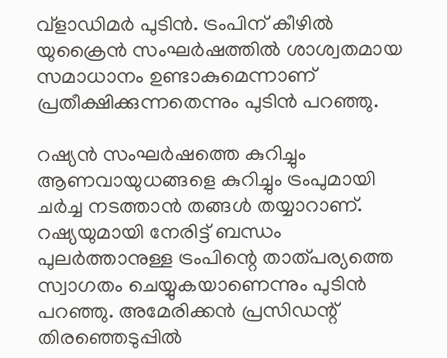വ്ളാഡിമർ പുടിൻ. ട്രംപിന് കീഴിൽ യുക്രൈൻ സംഘർഷത്തിൽ ശാശ്വതമായ സമാധാനം ഉണ്ടാകുമെന്നാണ് പ്രതീക്ഷിക്കുന്നതെന്നും പുടിൻ പറഞ്ഞു.

റഷ്യൻ സംഘർഷത്തെ കുറിച്ചും ആണവായുധങ്ങളെ കുറിച്ചും ട്രംപുമായി ചർച്ച നടത്താൻ തങ്ങൾ തയ്യാറാണ്. റഷ്യയുമായി നേരിട്ട് ബന്ധം പുലർത്താനുള്ള ട്രംപിന്റെ താത്പര്യത്തെ സ്വാഗതം ചെയ്യുകയാണെന്നും പുടിൻ പറഞ്ഞു. അമേരിക്കൻ പ്രസിഡന്റ് തിരഞ്ഞെടുപ്പിൽ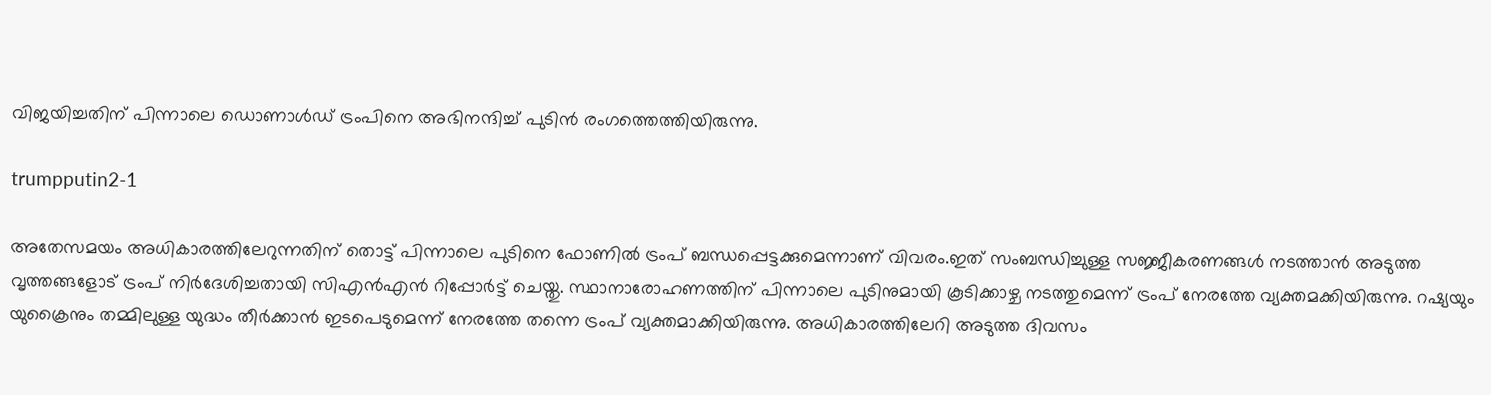വിജയിച്ചതിന് പിന്നാലെ ഡൊണാൾഡ് ട്രംപിനെ അഭിനന്ദിച്ച് പുടിൻ രംഗത്തെത്തിയിരുന്നു.

trumpputin2-1

അതേസമയം അധികാരത്തിലേറുന്നതിന് തൊട്ട് പിന്നാലെ പുടിനെ ഫോണിൽ ട്രംപ് ബന്ധപ്പെട്ടക്കുമെന്നാണ് വിവരം.ഇത് സംബന്ധിച്ചുള്ള സജ്ജീകരണങ്ങൾ നടത്താൻ അടുത്ത വൃത്തങ്ങളോട് ട്രംപ് നിർദേശിച്ചതായി സിഎൻഎൻ റിപ്പോർട്ട് ചെയ്തു. സ്ഥാനാരോഹണത്തിന് പിന്നാലെ പുടിനുമായി കൂടിക്കാഴ്ച നടത്തുമെന്ന് ട്രംപ് നേരത്തേ വ്യക്തമക്കിയിരുന്നു. റഷ്യയും യുക്രൈനും തമ്മിലുള്ള യുദ്ധം തീര്‍ക്കാൻ ഇടപെടുമെന്ന് നേരത്തേ തന്നെ ട്രംപ് വ്യക്തമാക്കിയിരുന്നു. അധികാരത്തിലേറി അടുത്ത ദിവസം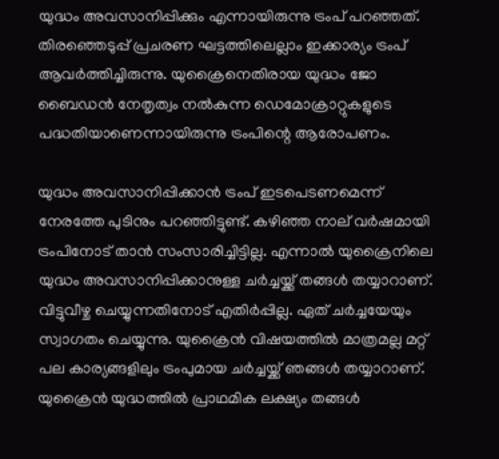യുദ്ധം അവസാനിപ്പിക്കും എന്നായിരുന്നു ട്രംപ് പറഞ്ഞത്. തിരഞ്ഞെടുപ്പ് പ്രചരണ ഘട്ടത്തിലെല്ലാം ഇക്കാര്യം ട്രംപ് ആവർത്തിച്ചിരുന്നു. യുക്രൈനെതിരായ യുദ്ധം ജോ ബൈഡൻ നേതൃത്വം നൽകുന്ന ഡെമോക്രാറ്റുകളുടെ പദ്ധതിയാണെന്നായിരുന്നു ട്രംപിന്റെ ആരോപണം.

യുദ്ധം അവസാനിപ്പിക്കാൻ ട്രംപ് ഇടപെടണമെന്ന് നേരത്തേ പുടിനും പറഞ്ഞിട്ടുണ്ട്. കഴിഞ്ഞ നാല് വർഷമായി ട്രംപിനോട് താൻ സംസാരിച്ചിട്ടില്ല. എന്നാൽ യുക്രൈനിലെ യുദ്ധം അവസാനിപ്പിക്കാനുള്ള ചർച്ചയ്ക്ക് തങ്ങൾ തയ്യാറാണ്. വിട്ടുവീഴ്ച ചെയ്യുന്നതിനോട് എതിർപ്പില്ല. ഏത് ചർച്ചയേയും സ്വാഗതം ചെയ്യുന്നു. യുക്രൈൻ വിഷയത്തിൽ മാത്രമല്ല മറ്റ് പല കാര്യങ്ങളിലും ട്രംപുമായ ചർച്ചയ്ക്ക് ഞങ്ങൾ തയ്യാറാണ്. യുക്രൈൻ യുദ്ധത്തിൽ പ്രാഥമിക ലക്ഷ്യം തങ്ങൾ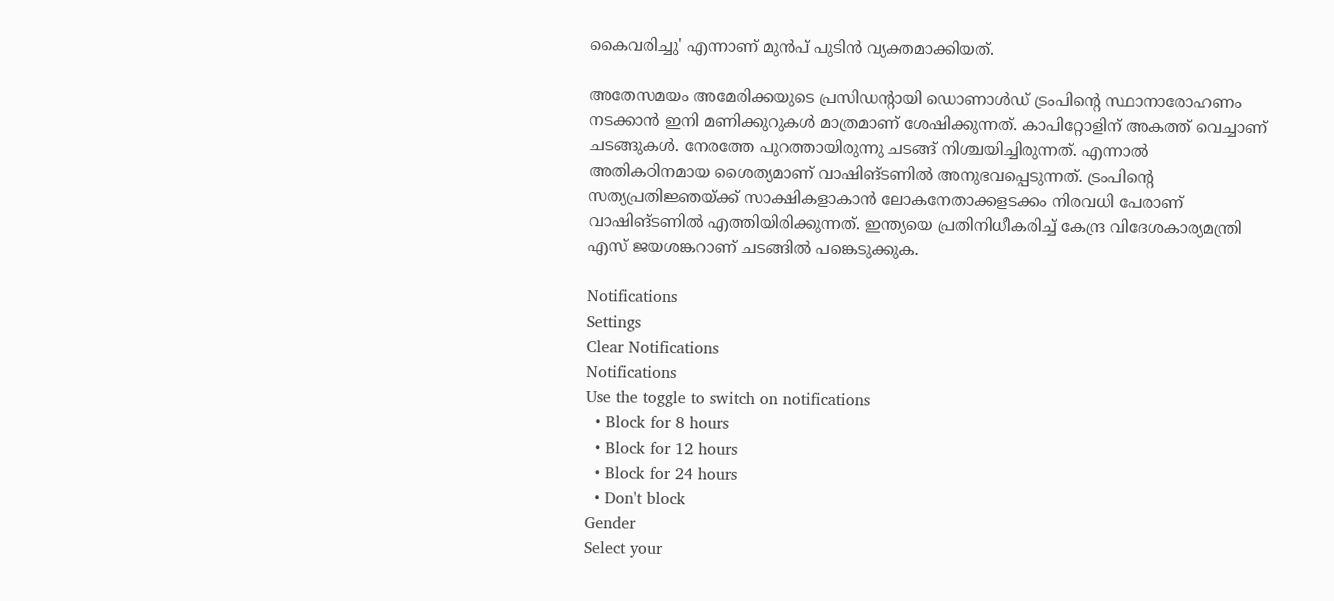കൈവരിച്ചു' എന്നാണ് മുൻപ് പുടിൻ വ്യക്തമാക്കിയത്.

അതേസമയം അമേരിക്കയുടെ പ്രസിഡന്റായി ഡൊണാൾഡ് ട്രംപിന്റെ സ്ഥാനാരോഹണം നടക്കാൻ ഇനി മണിക്കുറുകൾ മാത്രമാണ് ശേഷിക്കുന്നത്. കാപിറ്റോളിന് അകത്ത് വെച്ചാണ് ചടങ്ങുകൾ. നേരത്തേ പുറത്തായിരുന്നു ചടങ്ങ് നിശ്ചയിച്ചിരുന്നത്. എന്നാൽ അതികഠിനമായ ശൈത്യമാണ് വാഷിങ്ടണിൽ അനുഭവപ്പെടുന്നത്. ട്രംപിന്റെ സത്യപ്രതിജ്ഞയ്ക്ക് സാക്ഷികളാകാൻ ലോകനേതാക്കളടക്കം നിരവധി പേരാണ് വാഷിങ്ടണിൽ എത്തിയിരിക്കുന്നത്. ഇന്ത്യയെ പ്രതിനിധീകരിച്ച് കേന്ദ്ര വിദേശകാര്യമന്ത്രി എസ് ജയശങ്കറാണ് ചടങ്ങിൽ പങ്കെടുക്കുക.

Notifications
Settings
Clear Notifications
Notifications
Use the toggle to switch on notifications
  • Block for 8 hours
  • Block for 12 hours
  • Block for 24 hours
  • Don't block
Gender
Select your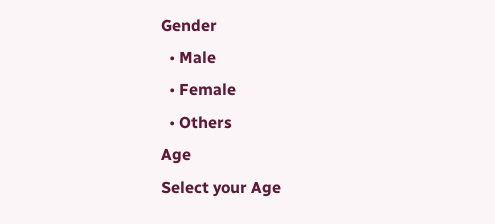Gender
  • Male
  • Female
  • Others
Age
Select your Age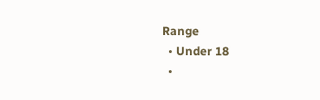Range
  • Under 18
  •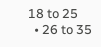18 to 25
  • 26 to 35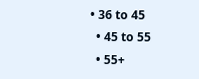• 36 to 45
  • 45 to 55
  • 55+